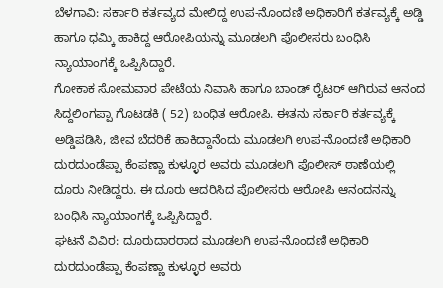ಬೆಳಗಾವಿ: ಸರ್ಕಾರಿ ಕರ್ತವ್ಯದ ಮೇಲಿದ್ದ ಉಪ-ನೊಂದಣಿ ಅಧಿಕಾರಿಗೆ ಕರ್ತವ್ಯಕ್ಕೆ ಅಡ್ಡಿ ಹಾಗೂ ಧಮ್ಕಿ ಹಾಕಿದ್ದ ಆರೋಪಿಯನ್ನು ಮೂಡಲಗಿ ಪೊಲೀಸರು ಬಂಧಿಸಿ ನ್ಯಾಯಾಂಗಕ್ಕೆ ಒಪ್ಪಿಸಿದ್ದಾರೆ.
ಗೋಕಾಕ ಸೋಮವಾರ ಪೇಟೆಯ ನಿವಾಸಿ ಹಾಗೂ ಬಾಂಡ್ ರೈಟರ್ ಆಗಿರುವ ಆನಂದ ಸಿದ್ದಲಿಂಗಪ್ಪಾ ಗೊಟಡಕಿ ( 52) ಬಂಧಿತ ಆರೋಪಿ. ಈತನು ಸರ್ಕಾರಿ ಕರ್ತವ್ಯಕ್ಕೆ ಅಡ್ಡಿಪಡಿಸಿ, ಜೀವ ಬೆದರಿಕೆ ಹಾಕಿದ್ದಾನೆಂದು ಮೂಡಲಗಿ ಉಪ-ನೊಂದಣಿ ಅಧಿಕಾರಿ ದುರದುಂಡೆಪ್ಪಾ ಕೆಂಪಣ್ಣಾ ಕುಳ್ಳೂರ ಅವರು ಮೂಡಲಗಿ ಪೊಲೀಸ್ ಠಾಣೆಯಲ್ಲಿ ದೂರು ನೀಡಿದ್ದರು. ಈ ದೂರು ಆದರಿಸಿದ ಪೊಲೀಸರು ಆರೋಪಿ ಆನಂದನನ್ನು ಬಂಧಿಸಿ ನ್ಯಾಯಾಂಗಕ್ಕೆ ಒಪ್ಪಿಸಿದ್ದಾರೆ.
ಘಟನೆ ವಿವಿರ: ದೂರುದಾರರಾದ ಮೂಡಲಗಿ ಉಪ-ನೊಂದಣಿ ಅಧಿಕಾರಿ ದುರದುಂಡೆಪ್ಪಾ ಕೆಂಪಣ್ಣಾ ಕುಳ್ಳೂರ ಅವರು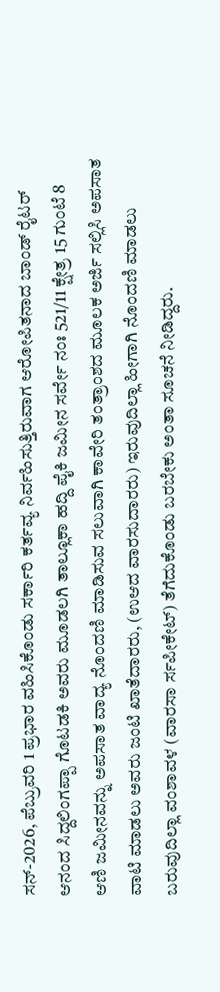ಸನ್-2026, ಪೆಬ್ರುವರಿ 1 ಪ್ರಭಾರ ವಹಿಸಿಕೊಂಡು ಸರ್ಕಾರಿ ಕರ್ತವ್ಯ ನಿರ್ವಹಿಸುತ್ತಿರುವಾಗ ಆರೋಪಿತನಾದ ಬಾಂಡ್ ರೈಟರ್ ಆನಂದ ಸಿದ್ದಲಿಂಗಪ್ಪಾ ಗೊಟಡಕಿ ಅವರು ಮೂಡಲಗಿ ತಾಲ್ಲೂಕಾ ಹದ್ದಿ ಪೈಕಿ ಜಮೀನ ಸರ್ವೇ ನಂಃ 521/11 ಕ್ಷೇತ್ರ 15 ಗುಂಟೆ 8 ಆಣಿ ಜಮೀನವನ್ನು ಅಪಸಾತ ವಾದ್ಯ ನೊಂದಣಿ ಮಾಡಿಸುವ ಸಲುವಾಗಿ ಕಾವೇರಿ ತಂತ್ರಾಂಶದ ಮೂಲಕ ಅರ್ಜಿ ಸಲ್ಲಿಸಿ ಅಪಸಾತ ವಾಟಿ ಮಾಡಲು ಅವರು ಜಂಟಿ ಖಾತೆದಾರರು, (ಉಆದ ವಾರಸುದಾರರು) ಇರುವುದಿಲ್ಲಾ ಹೀಗಾಗಿ ನೊಂದಣಿ ಮಾಡಲು ಬರುವುದಿಲ್ಲಾ ವಂಶಾವಳ (ವಾರಸಾ ರ್ಸಪೀಕೇಟ್) ತೆಗೆದುಕೊಂಡು ಬರಬೇಕು ಅಂತಾ ಸೂಚನೆ ನೀಡಿದ್ದರು.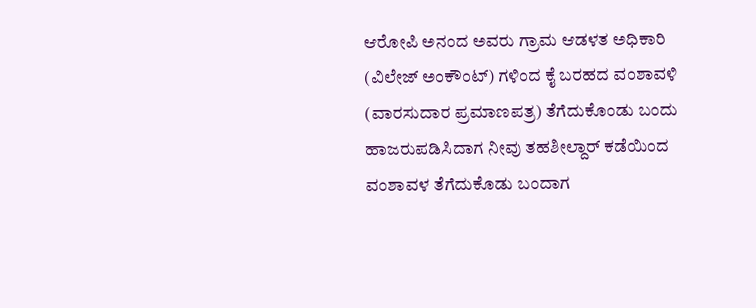ಆರೋಪಿ ಅನಂದ ಅವರು ಗ್ರಾಮ ಆಡಳತ ಅಧಿಕಾರಿ (ವಿಲೇಜ್ ಅಂಕೌಂಟ್) ಗಳಿಂದ ಕೈ ಬರಹದ ವಂಶಾವಳಿ (ವಾರಸುದಾರ ಪ್ರಮಾಣಪತ್ರ) ತೆಗೆದುಕೊಂಡು ಬಂದು ಹಾಜರುಪಡಿಸಿದಾಗ ನೀವು ತಹಶೀಲ್ದಾರ್ ಕಡೆಯಿಂದ ವಂಶಾವಳ ತೆಗೆದುಕೊಡು ಬಂದಾಗ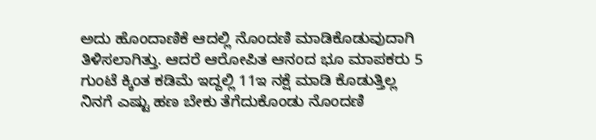ಅದು ಹೊಂದಾಣಿಕೆ ಆದಲ್ಲಿ ನೊಂದಣಿ ಮಾಡಿಕೊಡುವುದಾಗಿ ತಿಳಿಸಲಾಗಿತ್ತು. ಆದರೆ ಆರೋಪಿತ ಆನಂದ ಭೂ ಮಾಪಕರು 5 ಗುಂಟೆ ಕ್ಕಿಂತ ಕಡಿಮೆ ಇದ್ದಲ್ಲಿ 11ಇ ನಕ್ಷೆ ಮಾಡಿ ಕೊಡುತ್ತಿಲ್ಲ ನಿನಗೆ ಎಷ್ಟು ಹಣ ಬೇಕು ತೆಗೆದುಕೊಂಡು ನೊಂದಣಿ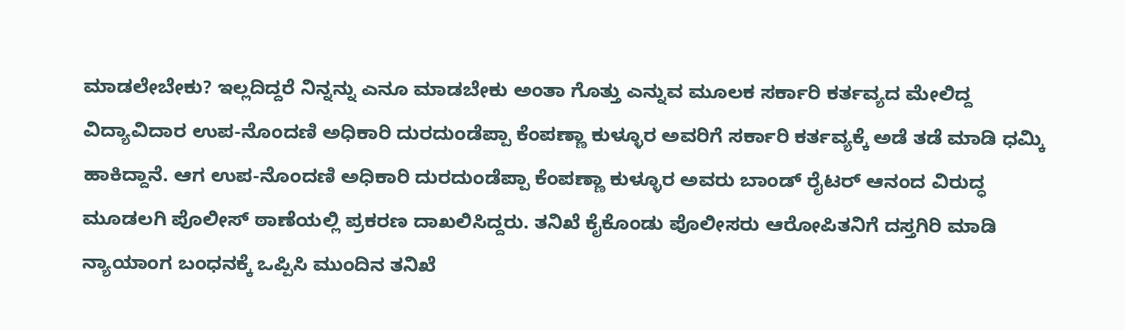ಮಾಡಲೇಬೇಕು? ಇಲ್ಲದಿದ್ದರೆ ನಿನ್ನನ್ನು ಎನೂ ಮಾಡಬೇಕು ಅಂತಾ ಗೊತ್ತು ಎನ್ನುವ ಮೂಲಕ ಸರ್ಕಾರಿ ಕರ್ತವ್ಯದ ಮೇಲಿದ್ದ ವಿದ್ಯಾವಿದಾರ ಉಪ-ನೊಂದಣಿ ಅಧಿಕಾರಿ ದುರದುಂಡೆಪ್ಪಾ ಕೆಂಪಣ್ಣಾ ಕುಳ್ಳೂರ ಅವರಿಗೆ ಸರ್ಕಾರಿ ಕರ್ತವ್ಯಕ್ಕೆ ಅಡೆ ತಡೆ ಮಾಡಿ ಧಮ್ಕಿ ಹಾಕಿದ್ದಾನೆ. ಆಗ ಉಪ-ನೊಂದಣಿ ಅಧಿಕಾರಿ ದುರದುಂಡೆಪ್ಪಾ ಕೆಂಪಣ್ಣಾ ಕುಳ್ಳೂರ ಅವರು ಬಾಂಡ್ ರೈಟರ್ ಆನಂದ ವಿರುದ್ಧ ಮೂಡಲಗಿ ಪೊಲೀಸ್ ಠಾಣೆಯಲ್ಲಿ ಪ್ರಕರಣ ದಾಖಲಿಸಿದ್ದರು. ತನಿಖೆ ಕೈಕೊಂಡು ಪೊಲೀಸರು ಆರೋಪಿತನಿಗೆ ದಸ್ತಗಿರಿ ಮಾಡಿ ನ್ಯಾಯಾಂಗ ಬಂಧನಕ್ಕೆ ಒಪ್ಪಿಸಿ ಮುಂದಿನ ತನಿಖೆ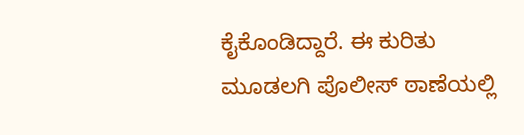ಕೈಕೊಂಡಿದ್ದಾರೆ. ಈ ಕುರಿತು ಮೂಡಲಗಿ ಪೊಲೀಸ್ ಠಾಣೆಯಲ್ಲಿ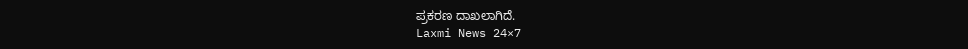ಪ್ರಕರಣ ದಾಖಲಾಗಿದೆ.
Laxmi News 24×7